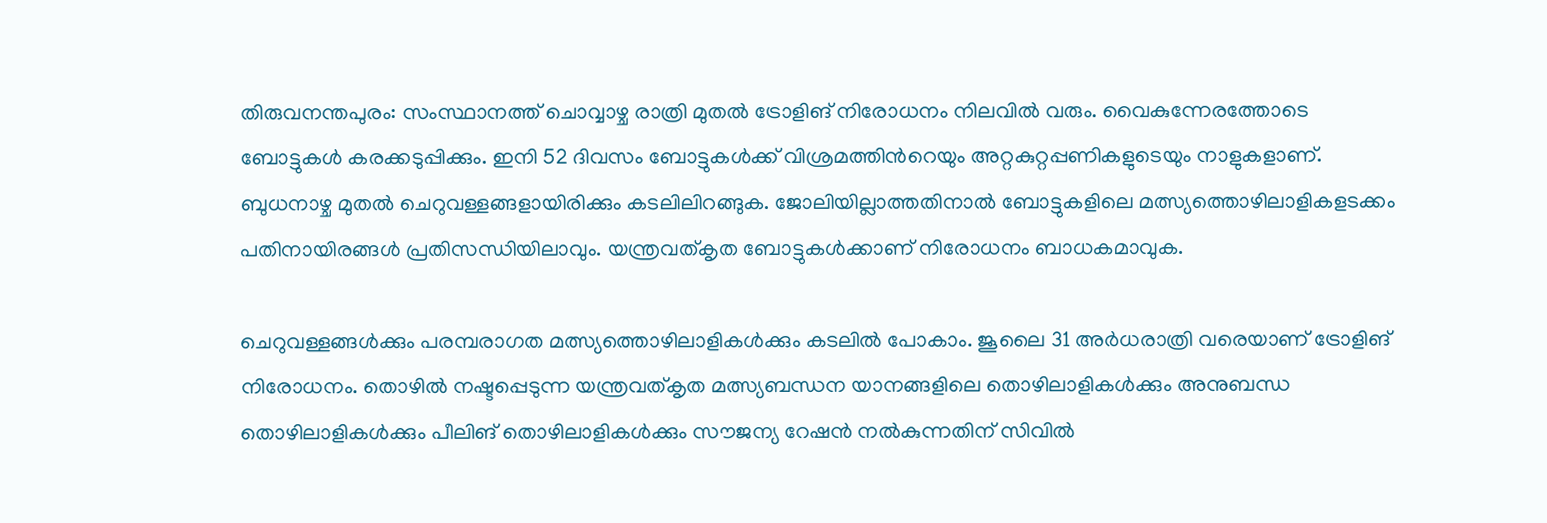തിരുവനന്തപുരം: സംസ്ഥാനത്ത് ചൊവ്വാഴ്ച രാത്രി മുതൽ ട്രോളിങ് നിരോധനം നിലവിൽ വരും. വൈകുന്നേരത്തോടെ ബോട്ടുകൾ കരക്കടുപ്പിക്കും. ഇനി 52 ദിവസം ബോട്ടുകൾക്ക് വിശ്രമത്തിന്‍റെയും അറ്റകുറ്റപ്പണികളുടെയും നാളുകളാണ്. ബുധനാഴ്ച മുതൽ ചെറുവള്ളങ്ങളായിരിക്കും കടലിലിറങ്ങുക. ജോലിയില്ലാത്തതിനാൽ ബോട്ടുകളിലെ മത്സ്യത്തൊഴിലാളികളടക്കം പതിനായിരങ്ങൾ പ്രതിസന്ധിയിലാവും. യന്ത്രവത്കൃത ബോട്ടുകൾക്കാണ് നിരോധനം ബാധകമാവുക.

ചെറുവള്ളങ്ങൾക്കും പരമ്പരാഗത മത്സ്യത്തൊഴിലാളികൾക്കും കടലിൽ പോകാം. ജൂലൈ 31 അർധരാത്രി വരെയാണ് ട്രോളിങ് നിരോധനം. തൊഴില്‍ നഷ്ടപ്പെടുന്ന യന്ത്രവത്കൃത മത്സ്യബന്ധന യാനങ്ങളിലെ തൊഴിലാളികള്‍ക്കും അനുബന്ധ തൊഴിലാളികള്‍ക്കും പീലിങ് തൊഴിലാളികള്‍ക്കും സൗജന്യ റേഷന്‍ നല്‍കുന്നതിന് സിവില്‍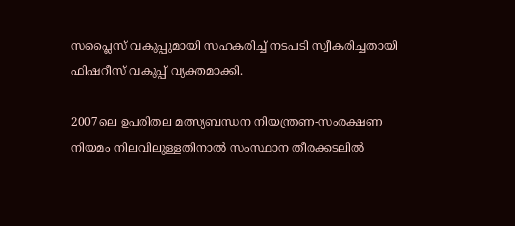സപ്ലൈസ് വകുപ്പുമായി സഹകരിച്ച് നടപടി സ്വീകരിച്ചതായി ഫിഷറീസ് വകുപ്പ് വ്യക്തമാക്കി.

2007ലെ ഉപരിതല മത്സ്യബന്ധന നിയന്ത്രണ-സംരക്ഷണ നിയമം നിലവിലുള്ളതിനാല്‍ സംസ്ഥാന തീരക്കടലില്‍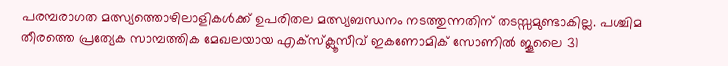പരമ്പരാഗത മത്സ്യത്തൊഴിലാളികള്‍ക്ക് ഉപരിതല മത്സ്യബന്ധനം നടത്തുന്നതിന് തടസ്സമുണ്ടാകില്ല. പശ്ചിമ തീരത്തെ പ്രത്യേക സാമ്പത്തിക മേഖലയായ എക്സ്ക്ലൂസീവ് ഇകണോമിക് സോണിൽ ജൂലൈ 31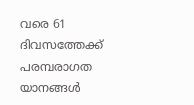വരെ 61 ദിവസത്തേക്ക് പരമ്പരാഗത യാനങ്ങള്‍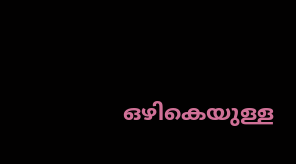ഒഴികെയുള്ള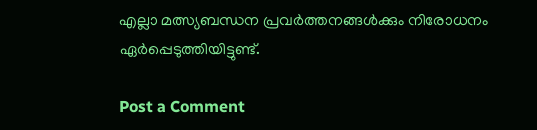എല്ലാ മത്സ്യബന്ധന പ്രവര്‍ത്തനങ്ങള്‍ക്കും നിരോധനം ഏര്‍പ്പെടുത്തിയിട്ടുണ്ട്.

Post a Comment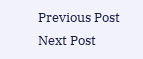Previous Post Next Post